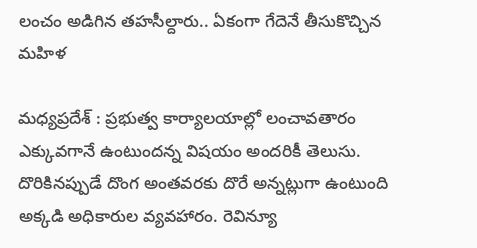లంచం అడిగిన తహసీల్దారు.. ఏకంగా గేదెనే తీసుకొచ్చిన మహిళ

మధ్యప్రదేశ్ : ప్రభుత్వ కార్యాలయాల్లో లంచావతారం ఎక్కువగానే ఉంటుందన్న విషయం అందరికీ తెలుసు. దొరికినప్పుడే దొంగ అంతవరకు దొరే అన్నట్లుగా ఉంటుంది అక్కడి అధికారుల వ్యవహారం. రెవిన్యూ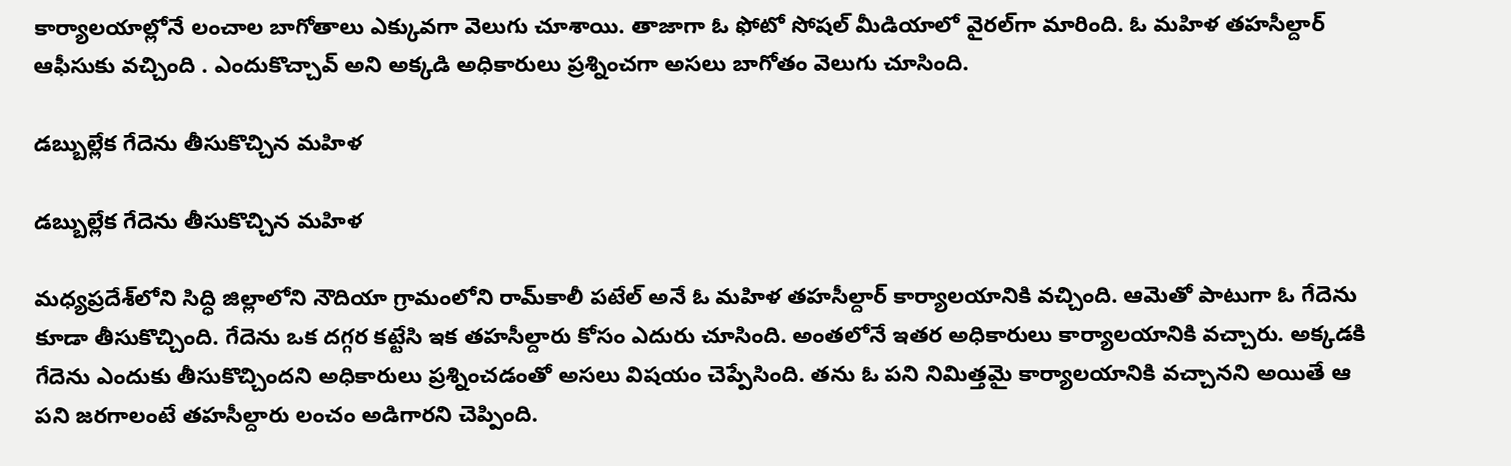కార్యాలయాల్లోనే లంచాల బాగోతాలు ఎక్కువగా వెలుగు చూశాయి. తాజాగా ఓ ఫోటో సోషల్ మీడియాలో వైరల్‌గా మారింది. ఓ మహిళ తహసీల్దార్ ఆఫీసుకు వచ్చింది . ఎందుకొచ్చావ్ అని అక్కడి అధికారులు ప్రశ్నించగా అసలు బాగోతం వెలుగు చూసింది.

డబ్బుల్లేక గేదెను తీసుకొచ్చిన మహిళ

డబ్బుల్లేక గేదెను తీసుకొచ్చిన మహిళ

మధ్యప్రదేశ్‌లోని సిద్ధి జిల్లాలోని నౌదియా గ్రామంలోని రామ్‌కాలీ పటేల్ అనే ఓ మహిళ తహసీల్దార్ కార్యాలయానికి వచ్చింది. ఆమెతో పాటుగా ఓ గేదెను కూడా తీసుకొచ్చింది. గేదెను ఒక దగ్గర కట్టేసి ఇక తహసీల్దారు కోసం ఎదురు చూసింది. అంతలోనే ఇతర అధికారులు కార్యాలయానికి వచ్చారు. అక్కడకి గేదెను ఎందుకు తీసుకొచ్చిందని అధికారులు ప్రశ్నించడంతో అసలు విషయం చెప్పేసింది. తను ఓ పని నిమిత్తమై కార్యాలయానికి వచ్చానని అయితే ఆ పని జరగాలంటే తహసీల్దారు లంచం అడిగారని చెప్పింది.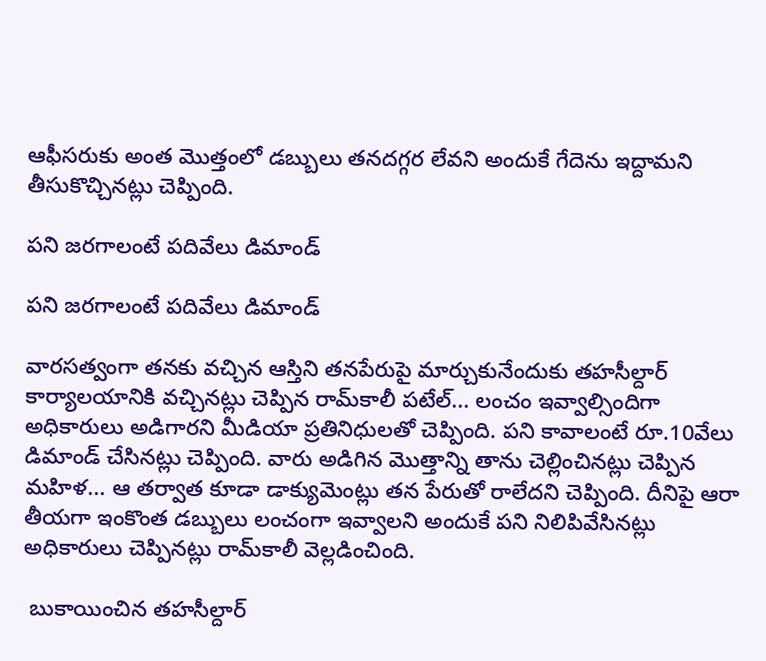ఆఫీసరుకు అంత మొత్తంలో డబ్బులు తనదగ్గర లేవని అందుకే గేదెను ఇద్దామని తీసుకొచ్చినట్లు చెప్పింది.

పని జరగాలంటే పదివేలు డిమాండ్

పని జరగాలంటే పదివేలు డిమాండ్

వారసత్వంగా తనకు వచ్చిన ఆస్తిని తనపేరుపై మార్చుకునేందుకు తహసీల్దార్ కార్యాలయానికి వచ్చినట్లు చెప్పిన రామ్‌కాలీ పటేల్... లంచం ఇవ్వాల్సిందిగా అధికారులు అడిగారని మీడియా ప్రతినిధులతో చెప్పింది. పని కావాలంటే రూ.10వేలు డిమాండ్ చేసినట్లు చెప్పింది. వారు అడిగిన మొత్తాన్ని తాను చెల్లించినట్లు చెప్పిన మహిళ... ఆ తర్వాత కూడా డాక్యుమెంట్లు తన పేరుతో రాలేదని చెప్పింది. దీనిపై ఆరా తీయగా ఇంకొంత డబ్బులు లంచంగా ఇవ్వాలని అందుకే పని నిలిపివేసినట్లు అధికారులు చెప్పినట్లు రామ్‌కాలీ వెల్లడించింది.

 బుకాయించిన తహసీల్దార్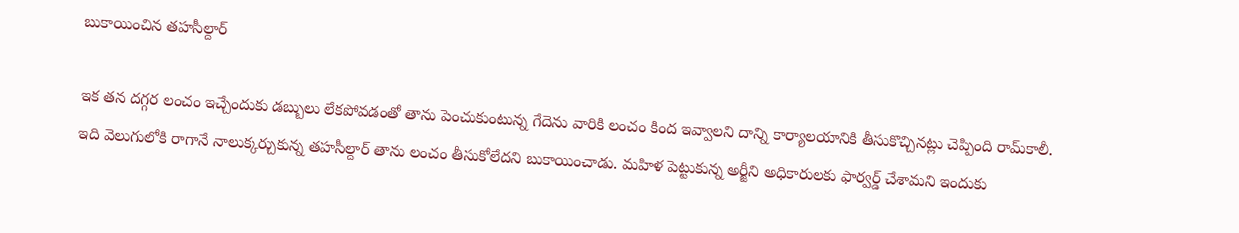బుకాయించిన తహసీల్దార్

ఇక తన దగ్గర లంచం ఇచ్చేందుకు డబ్బులు లేకపోవడంతో తాను పెంచుకుంటున్న గేదెను వారికి లంచం కింద ఇవ్వాలని దాన్ని కార్యాలయానికి తీసుకొచ్చినట్లు చెప్పింది రామ్‌కాలీ. ఇది వెలుగులోకి రాగానే నాలుక్కర్చుకున్న తహసీల్దార్ తాను లంచం తీసుకోలేదని బుకాయించాడు. మహిళ పెట్టుకున్న అర్జీని అధికారులకు ఫార్వర్డ్ చేశామని ఇందుకు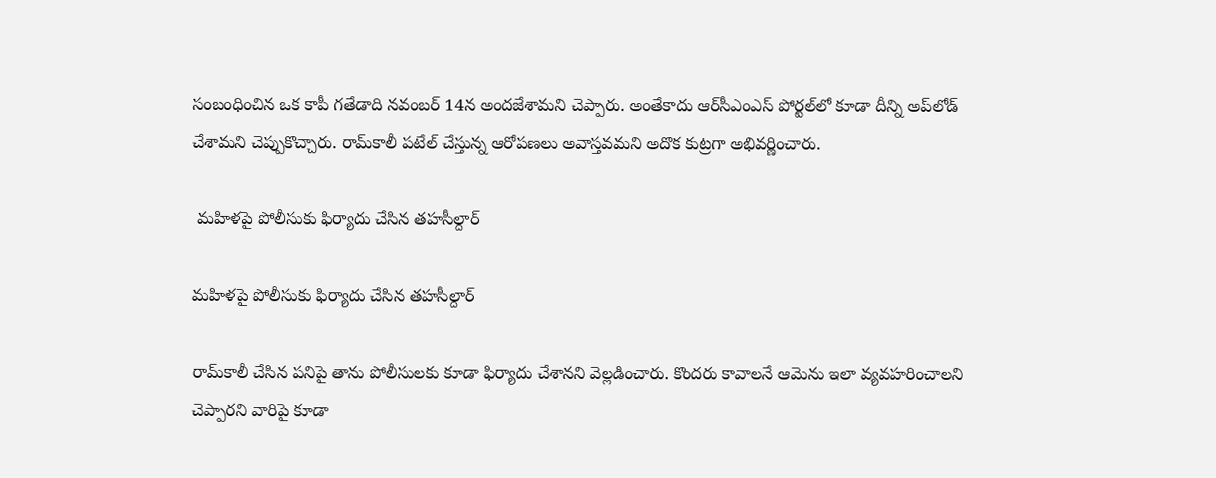సంబంధించిన ఒక కాపీ గతేడాది నవంబర్ 14న అందజేశామని చెప్పారు. అంతేకాదు ఆర్‌సీఎంఎస్ పోర్టల్‌లో కూడా దీన్ని అప్‌లోడ్ చేశామని చెప్పుకొచ్చారు. రామ్‌కాలీ పటేల్ చేస్తున్న ఆరోపణలు అవాస్తవమని అదొక కుట్రగా అభివర్ణించారు.

 మహిళపై పోలీసుకు ఫిర్యాదు చేసిన తహసీల్దార్

మహిళపై పోలీసుకు ఫిర్యాదు చేసిన తహసీల్దార్

రామ్‌కాలీ చేసిన పనిపై తాను పోలీసులకు కూడా ఫిర్యాదు చేశానని వెల్లడించారు. కొందరు కావాలనే ఆమెను ఇలా వ్యవహరించాలని చెప్పారని వారిపై కూడా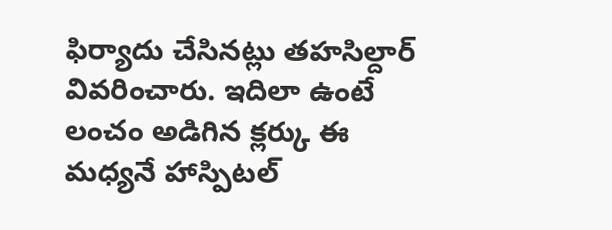ఫిర్యాదు చేసినట్లు తహసిల్దార్ వివరించారు. ఇదిలా ఉంటే లంచం అడిగిన క్లర్కు ఈ మధ్యనే హాస్పిటల్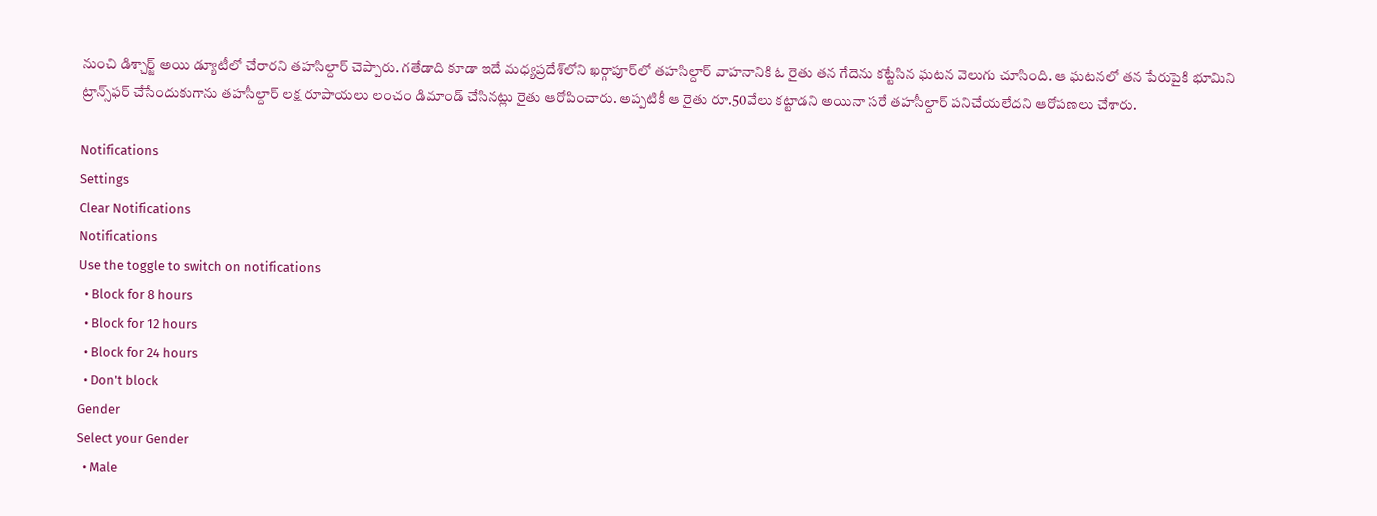నుంచి డిశ్చార్జ్ అయి డ్యూటీలో చేరారని తహసిల్దార్ చెప్పారు. గతేడాది కూడా ఇదే మధ్యప్రదేశ్‌లోని ఖర్గాపూర్‌లో తహసిల్దార్ వాహనానికి ఓ రైతు తన గేదెను కట్టేసిన ఘటన వెలుగు చూసింది. ఆ ఘటనలో తన పేరుపైకి భూమిని ట్రాన్స్‌ఫర్ చేసేందుకుగాను తహసీల్దార్ లక్ష రూపాయలు లంచం డిమాండ్ చేసినట్లు రైతు ఆరోపించారు. అప్పటికీ ఆ రైతు రూ.50వేలు కట్టాడని అయినా సరే తహసీల్దార్ పనిచేయలేదని ఆరోపణలు చేశారు.

Notifications
Settings
Clear Notifications
Notifications
Use the toggle to switch on notifications
  • Block for 8 hours
  • Block for 12 hours
  • Block for 24 hours
  • Don't block
Gender
Select your Gender
  • Male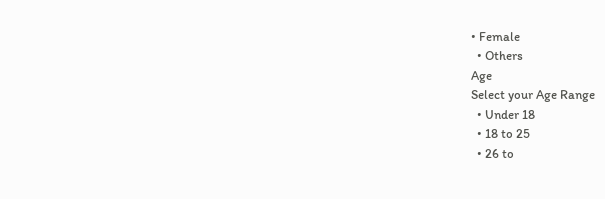• Female
  • Others
Age
Select your Age Range
  • Under 18
  • 18 to 25
  • 26 to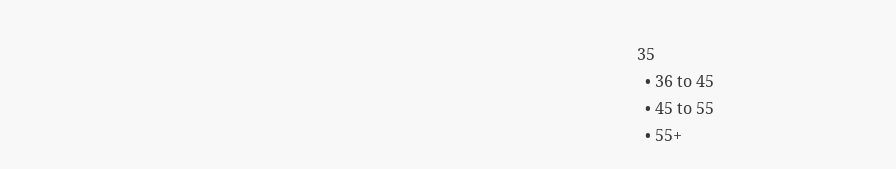35
  • 36 to 45
  • 45 to 55
  • 55+